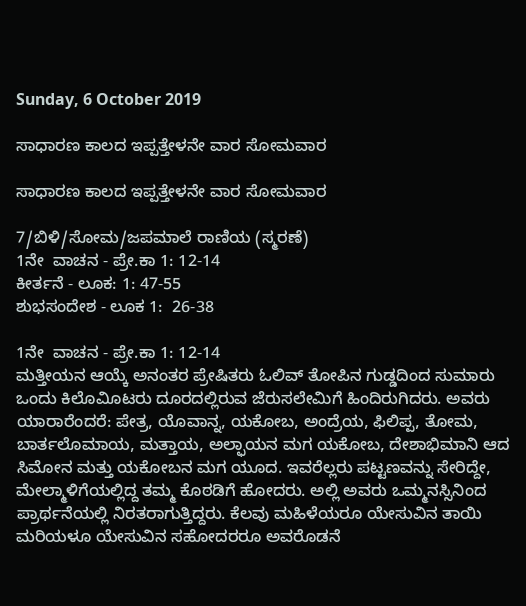Sunday, 6 October 2019

ಸಾಧಾರಣ ಕಾಲದ ಇಪ್ಪತ್ತೇಳನೇ ವಾರ ಸೋಮವಾರ

ಸಾಧಾರಣ ಕಾಲದ ಇಪ್ಪತ್ತೇಳನೇ ವಾರ ಸೋಮವಾರ

7/ಬಿಳಿ/ಸೋಮ/ಜಪಮಾಲೆ ರಾಣಿಯ (ಸ್ಮರಣೆ)
1ನೇ  ವಾಚನ - ಪ್ರೇ.ಕಾ 1: 12-14
ಕೀರ್ತನೆ - ಲೂಕ: 1: 47-55
ಶುಭಸಂದೇಶ - ಲೂಕ 1:  26-38

1ನೇ  ವಾಚನ - ಪ್ರೇ.ಕಾ 1: 12-14
ಮತ್ತೀಯನ ಆಯ್ಕೆ ಅನಂತರ ಪ್ರೇಷಿತರು ಓಲಿವ್ ತೋಪಿನ ಗುಡ್ಡದಿಂದ ಸುಮಾರು ಒಂದು ಕಿಲೊವಿೂಟರು ದೂರದಲ್ಲಿರುವ ಜೆರುಸಲೇಮಿಗೆ ಹಿಂದಿರುಗಿದರು. ಅವರು ಯಾರಾರೆಂದರೆ: ಪೇತ್ರ, ಯೊವಾನ್ನ, ಯಕೋಬ, ಅಂದ್ರೆಯ, ಫಿಲಿಪ್ಪ, ತೋಮ, ಬಾರ್ತಲೊಮಾಯ, ಮತ್ತಾಯ, ಅಲ್ಫಾಯನ ಮಗ ಯಕೋಬ, ದೇಶಾಭಿಮಾನಿ ಆದ ಸಿಮೋನ ಮತ್ತು ಯಕೋಬನ ಮಗ ಯೂದ. ಇವರೆಲ್ಲರು ಪಟ್ಟಣವನ್ನು ಸೇರಿದ್ದೇ, ಮೇಲ್ಮಾಳಿಗೆಯಲ್ಲಿದ್ದ ತಮ್ಮ ಕೊಠಡಿಗೆ ಹೋದರು. ಅಲ್ಲಿ ಅವರು ಒಮ್ಮನಸ್ಸಿನಿಂದ ಪ್ರಾರ್ಥನೆಯಲ್ಲಿ ನಿರತರಾಗುತ್ತಿದ್ದರು. ಕೆಲವು ಮಹಿಳೆಯರೂ ಯೇಸುವಿನ ತಾಯಿ ಮರಿಯಳೂ ಯೇಸುವಿನ ಸಹೋದರರೂ ಅವರೊಡನೆ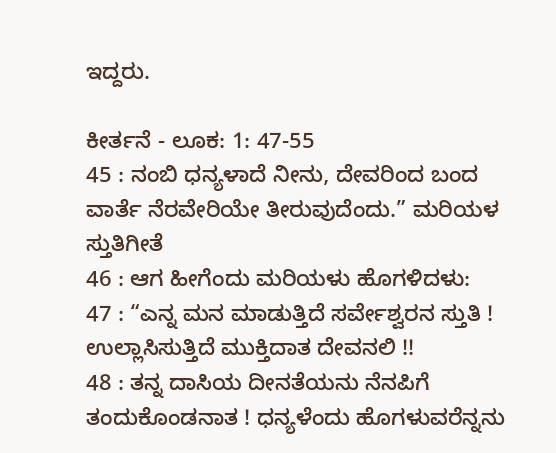ಇದ್ದರು.

ಕೀರ್ತನೆ - ಲೂಕ: 1: 47-55
45 : ನಂಬಿ ಧನ್ಯಳಾದೆ ನೀನು, ದೇವರಿಂದ ಬಂದ ವಾರ್ತೆ ನೆರವೇರಿಯೇ ತೀರುವುದೆಂದು.” ಮರಿಯಳ ಸ್ತುತಿಗೀತೆ
46 : ಆಗ ಹೀಗೆಂದು ಮರಿಯಳು ಹೊಗಳಿದಳು:
47 : “ಎನ್ನ ಮನ ಮಾಡುತ್ತಿದೆ ಸರ್ವೇಶ್ವರನ ಸ್ತುತಿ ! ಉಲ್ಲಾಸಿಸುತ್ತಿದೆ ಮುಕ್ತಿದಾತ ದೇವನಲಿ !!
48 : ತನ್ನ ದಾಸಿಯ ದೀನತೆಯನು ನೆನಪಿಗೆ ತಂದುಕೊಂಡನಾತ ! ಧನ್ಯಳೆಂದು ಹೊಗಳುವರೆನ್ನನು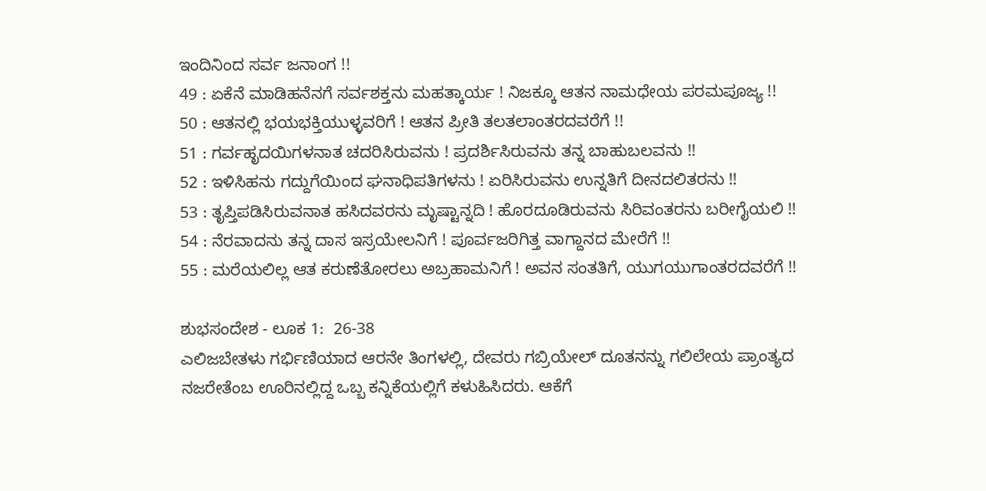ಇಂದಿನಿಂದ ಸರ್ವ ಜನಾಂಗ !!
49 : ಏಕೆನೆ ಮಾಡಿಹನೆನಗೆ ಸರ್ವಶಕ್ತನು ಮಹತ್ಕಾರ್ಯ ! ನಿಜಕ್ಕೂ ಆತನ ನಾಮಧೇಯ ಪರಮಪೂಜ್ಯ !!
50 : ಆತನಲ್ಲಿ ಭಯಭಕ್ತಿಯುಳ್ಳವರಿಗೆ ! ಆತನ ಪ್ರೀತಿ ತಲತಲಾಂತರದವರೆಗೆ !!
51 : ಗರ್ವಹೃದಯಿಗಳನಾತ ಚದರಿಸಿರುವನು ! ಪ್ರದರ್ಶಿಸಿರುವನು ತನ್ನ ಬಾಹುಬಲವನು !!
52 : ಇಳಿಸಿಹನು ಗದ್ದುಗೆಯಿಂದ ಘನಾಧಿಪತಿಗಳನು ! ಏರಿಸಿರುವನು ಉನ್ನತಿಗೆ ದೀನದಲಿತರನು !!
53 : ತೃಪ್ತಿಪಡಿಸಿರುವನಾತ ಹಸಿದವರನು ಮೃಷ್ಟಾನ್ನದಿ ! ಹೊರದೂಡಿರುವನು ಸಿರಿವಂತರನು ಬರೀಗೈಯಲಿ !!
54 : ನೆರವಾದನು ತನ್ನ ದಾಸ ಇಸ್ರಯೇಲನಿಗೆ ! ಪೂರ್ವಜರಿಗಿತ್ತ ವಾಗ್ದಾನದ ಮೇರೆಗೆ !!
55 : ಮರೆಯಲಿಲ್ಲ ಆತ ಕರುಣೆತೋರಲು ಅಬ್ರಹಾಮನಿಗೆ ! ಅವನ ಸಂತತಿಗೆ, ಯುಗಯುಗಾಂತರದವರೆಗೆ !!

ಶುಭಸಂದೇಶ - ಲೂಕ 1:  26-38
ಎಲಿಜಬೇತಳು ಗರ್ಭಿಣಿಯಾದ ಆರನೇ ತಿಂಗಳಲ್ಲಿ, ದೇವರು ಗಬ್ರಿಯೇಲ್ ದೂತನನ್ನು ಗಲಿಲೇಯ ಪ್ರಾಂತ್ಯದ ನಜರೇತೆಂಬ ಊರಿನಲ್ಲಿದ್ದ ಒಬ್ಬ ಕನ್ನಿಕೆಯಲ್ಲಿಗೆ ಕಳುಹಿಸಿದರು. ಆಕೆಗೆ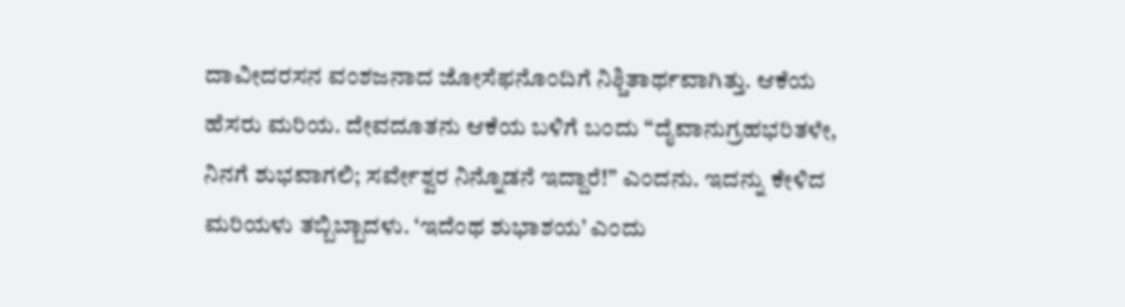ದಾವೀದರಸನ ವಂಶಜನಾದ ಜೋಸೆಫನೊಂದಿಗೆ ನಿಶ್ಚಿತಾರ್ಥವಾಗಿತ್ತು. ಆಕೆಯ ಹೆಸರು ಮರಿಯ. ದೇವದೂತನು ಆಕೆಯ ಬಳಿಗೆ ಬಂದು “ದೈವಾನುಗ್ರಹಭರಿತಳೇ, ನಿನಗೆ ಶುಭವಾಗಲಿ; ಸರ್ವೇಶ್ವರ ನಿನ್ನೊಡನೆ ಇದ್ದಾರೆ!” ಎಂದನು. ಇದನ್ನು ಕೇಳಿದ ಮರಿಯಳು ತಬ್ಬಿಬ್ಬಾದಳು. ‘ಇದೆಂಥ ಶುಭಾಶಯ’ ಎಂದು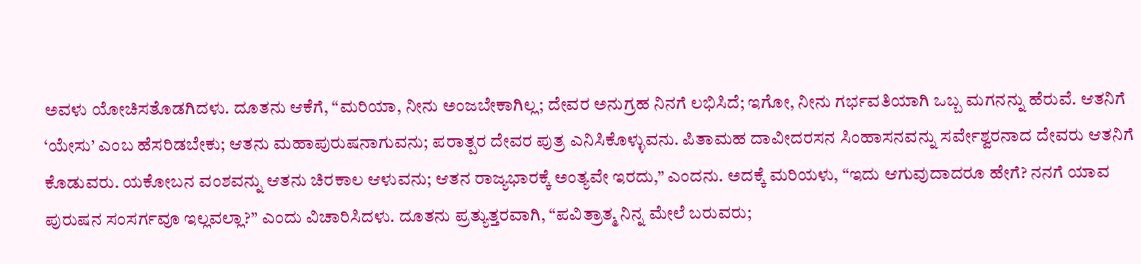ಅವಳು ಯೋಚಿಸತೊಡಗಿದಳು. ದೂತನು ಆಕೆಗೆ, “ಮರಿಯಾ, ನೀನು ಅಂಜಬೇಕಾಗಿಲ್ಲ; ದೇವರ ಅನುಗ್ರಹ ನಿನಗೆ ಲಭಿಸಿದೆ; ಇಗೋ, ನೀನು ಗರ್ಭವತಿಯಾಗಿ ಒಬ್ಬ ಮಗನನ್ನು ಹೆರುವೆ. ಆತನಿಗೆ ‘ಯೇಸು’ ಎಂಬ ಹೆಸರಿಡಬೇಕು; ಆತನು ಮಹಾಪುರುಷನಾಗುವನು; ಪರಾತ್ಪರ ದೇವರ ಪುತ್ರ ಎನಿಸಿಕೊಳ್ಳುವನು. ಪಿತಾಮಹ ದಾವೀದರಸನ ಸಿಂಹಾಸನವನ್ನು ಸರ್ವೇಶ್ವರನಾದ ದೇವರು ಆತನಿಗೆ ಕೊಡುವರು. ಯಕೋಬನ ವಂಶವನ್ನು ಆತನು ಚಿರಕಾಲ ಆಳುವನು; ಆತನ ರಾಜ್ಯಭಾರಕ್ಕೆ ಅಂತ್ಯವೇ ಇರದು,” ಎಂದನು. ಅದಕ್ಕೆ ಮರಿಯಳು, “ಇದು ಆಗುವುದಾದರೂ ಹೇಗೆ? ನನಗೆ ಯಾವ ಪುರುಷನ ಸಂಸರ್ಗವೂ ಇಲ್ಲವಲ್ಲಾ?” ಎಂದು ವಿಚಾರಿಸಿದಳು. ದೂತನು ಪ್ರತ್ಯುತ್ತರವಾಗಿ, “ಪವಿತ್ರಾತ್ಮ ನಿನ್ನ ಮೇಲೆ ಬರುವರು;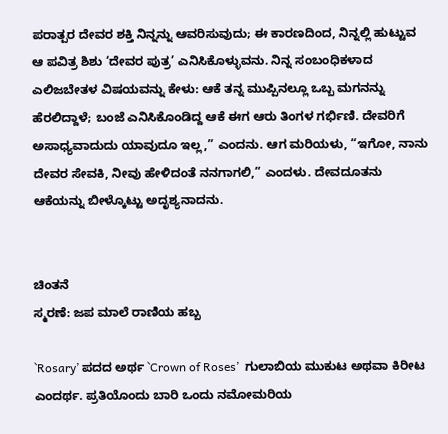ಪರಾತ್ಪರ ದೇವರ ಶಕ್ತಿ ನಿನ್ನನ್ನು ಆವರಿಸುವುದು; ಈ ಕಾರಣದಿಂದ, ನಿನ್ನಲ್ಲಿ ಹುಟ್ಟುವ ಆ ಪವಿತ್ರ ಶಿಶು ‘ದೇವರ ಪುತ್ರ’ ಎನಿಸಿಕೊಳ್ಳುವನು. ನಿನ್ನ ಸಂಬಂಧಿಕಳಾದ ಎಲಿಜಬೇತಳ ವಿಷಯವನ್ನು ಕೇಳು: ಆಕೆ ತನ್ನ ಮುಪ್ಪಿನಲ್ಲೂ ಒಬ್ಬ ಮಗನನ್ನು ಹೆರಲಿದ್ದಾಳೆ; ಬಂಜೆ ಎನಿಸಿಕೊಂಡಿದ್ದ ಆಕೆ ಈಗ ಆರು ತಿಂಗಳ ಗರ್ಭಿಣಿ. ದೇವರಿಗೆ ಅಸಾಧ್ಯವಾದುದು ಯಾವುದೂ ಇಲ್ಲ,” ಎಂದನು. ಆಗ ಮರಿಯಳು, “ಇಗೋ, ನಾನು ದೇವರ ಸೇವಕಿ, ನೀವು ಹೇಳಿದಂತೆ ನನಗಾಗಲಿ,” ಎಂದಳು. ದೇವದೂತನು ಆಕೆಯನ್ನು ಬೀಳ್ಕೊಟ್ಟು ಅದೃಶ್ಯನಾದನು.


ಚಿಂತನೆ
ಸ್ಮರಣೆ: ಜಪ ಮಾಲೆ ರಾಣಿಯ ಹಬ್ಬ

`Rosary’ ಪದದ ಅರ್ಥ `Crown of Roses’  ಗುಲಾಬಿಯ ಮುಕುಟ ಅಥವಾ ಕಿರೀಟ ಎಂದರ್ಥ. ಪ್ರತಿಯೊಂದು ಬಾರಿ ಒಂದು ನಮೋಮರಿಯ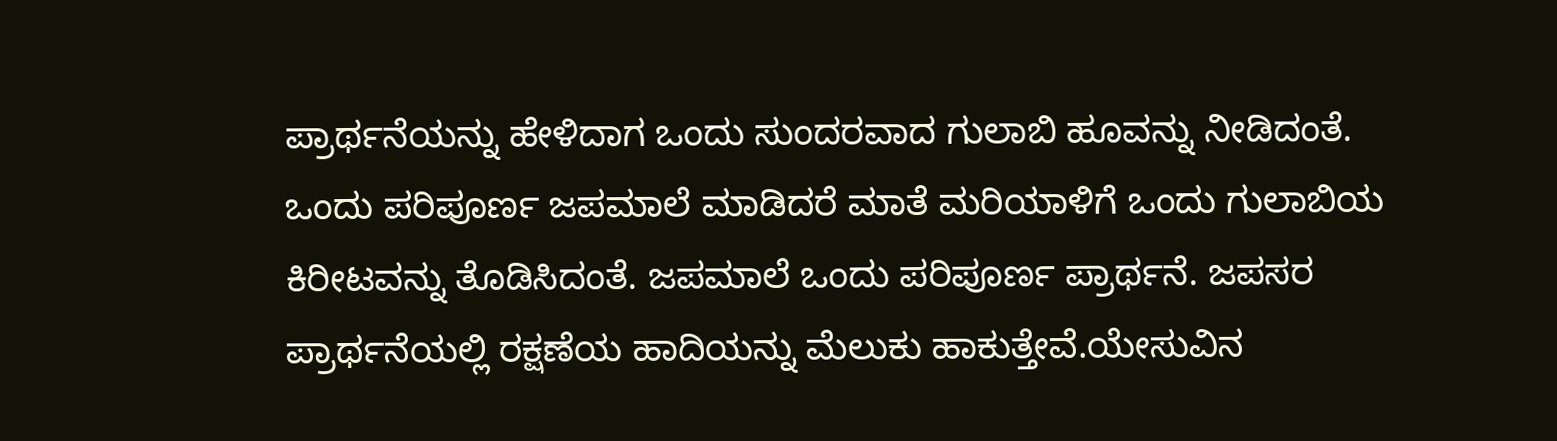ಪ್ರಾರ್ಥನೆಯನ್ನು ಹೇಳಿದಾಗ ಒಂದು ಸುಂದರವಾದ ಗುಲಾಬಿ ಹೂವನ್ನು ನೀಡಿದಂತೆ. ಒಂದು ಪರಿಪೂರ್ಣ ಜಪಮಾಲೆ ಮಾಡಿದರೆ ಮಾತೆ ಮರಿಯಾಳಿಗೆ ಒಂದು ಗುಲಾಬಿಯ ಕಿರೀಟವನ್ನು ತೊಡಿಸಿದಂತೆ. ಜಪಮಾಲೆ ಒಂದು ಪರಿಪೂರ್ಣ ಪ್ರಾರ್ಥನೆ. ಜಪಸರ ಪ್ರಾರ್ಥನೆಯಲ್ಲಿ ರಕ್ಷಣೆಯ ಹಾದಿಯನ್ನು ಮೆಲುಕು ಹಾಕುತ್ತೇವೆ.ಯೇಸುವಿನ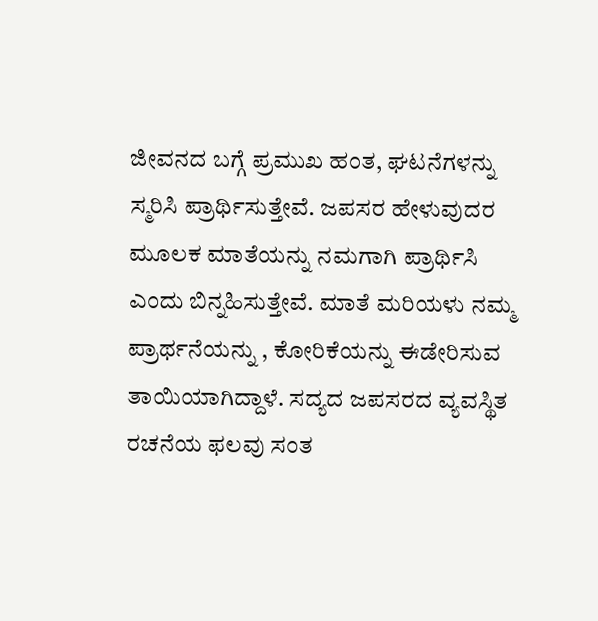ಜೀವನದ ಬಗ್ಗೆ ಪ್ರಮುಖ ಹಂತ, ಘಟನೆಗಳನ್ನು ಸ್ಮರಿಸಿ ಪ್ರಾರ್ಥಿಸುತ್ತೇವೆ. ಜಪಸರ ಹೇಳುವುದರ ಮೂಲಕ ಮಾತೆಯನ್ನು ನಮಗಾಗಿ ಪ್ರಾರ್ಥಿಸಿ ಎಂದು ಬಿನ್ನಹಿಸುತ್ತೇವೆ. ಮಾತೆ ಮರಿಯಳು ನಮ್ಮ ಪ್ರಾರ್ಥನೆಯನ್ನು , ಕೋರಿಕೆಯನ್ನು ಈಡೇರಿಸುವ ತಾಯಿಯಾಗಿದ್ದಾಳೆ. ಸದ್ಯದ ಜಪಸರದ ವ್ಯವಸ್ಥಿತ ರಚನೆಯ ಫಲವು ಸಂತ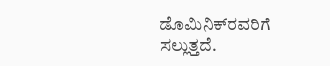ಡೊಮಿನಿಕ್‍ರವರಿಗೆ ಸಲ್ಲುತ್ತದೆ.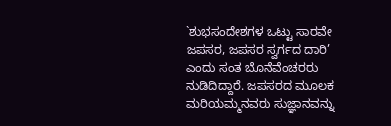`ಶುಭಸಂದೇಶಗಳ ಒಟ್ಟು ಸಾರವೇ ಜಪಸರ, ಜಪಸರ ಸ್ವರ್ಗದ ದಾರಿ’ ಎಂದು ಸಂತ ಬೊನೆವೆಂಚರರು ನುಡಿದಿದ್ದಾರೆ. ಜಪಸರದ ಮೂಲಕ ಮರಿಯಮ್ಮನವರು ಸುಜ್ಞಾನವನ್ನು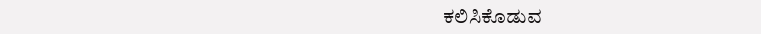ಕಲಿಸಿಕೊಡುವ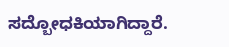ಸದ್ಬೋಧಕಿಯಾಗಿದ್ದಾರೆ.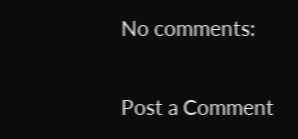No comments:

Post a Comment